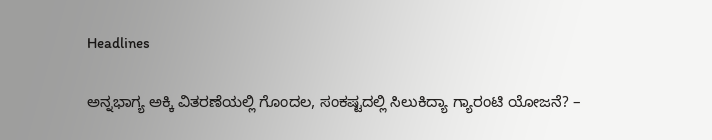Headlines

ಅನ್ನಭಾಗ್ಯ ಅಕ್ಕಿ ವಿತರಣೆಯಲ್ಲಿ ಗೊಂದಲ, ಸಂಕಷ್ಟದಲ್ಲಿ ಸಿಲುಕಿದ್ಯಾ ಗ್ಯಾರಂಟಿ ಯೋಜನೆ? –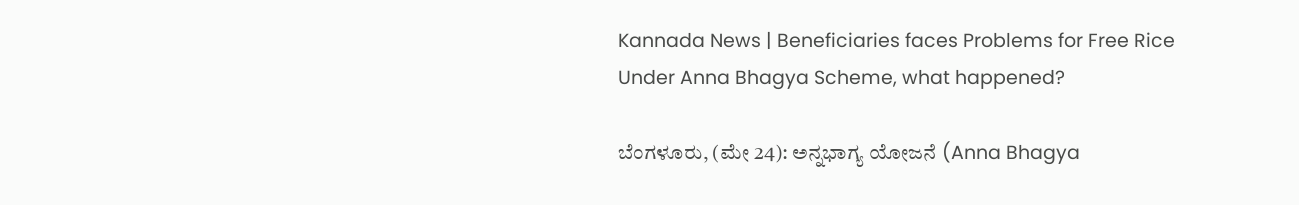Kannada News | Beneficiaries faces Problems for Free Rice Under Anna Bhagya Scheme, what happened?

ಬೆಂಗಳೂರು, (ಮೇ 24): ಅನ್ನಭಾಗ್ಯ ಯೋಜನೆ (Anna Bhagya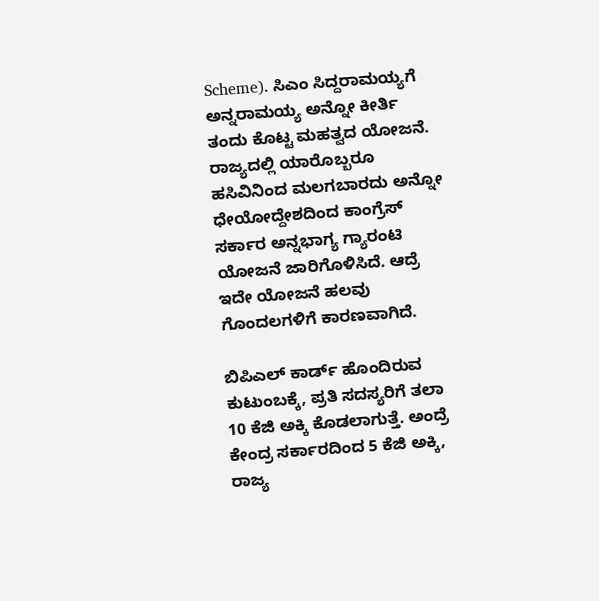Scheme). ಸಿಎಂ ಸಿದ್ದರಾಮಯ್ಯಗೆ ಅನ್ನರಾಮಯ್ಯ ಅನ್ನೋ ಕೀರ್ತಿ ತಂದು ಕೊಟ್ಟ ಮಹತ್ವದ ಯೋಜನೆ. ರಾಜ್ಯದಲ್ಲಿ ಯಾರೊಬ್ಬರೂ ಹಸಿವಿನಿಂದ ಮಲಗಬಾರದು ಅನ್ನೋ ಧೇಯೋದ್ದೇಶದಿಂದ ಕಾಂಗ್ರೆಸ್ ಸರ್ಕಾರ ಅನ್ನಭಾಗ್ಯ ಗ್ಯಾರಂಟಿ ಯೋಜನೆ ಜಾರಿಗೊಳಿಸಿದೆ. ಆದ್ರೆ ಇದೇ ಯೋಜನೆ ಹಲವು ಗೊಂದಲಗಳಿಗೆ ಕಾರಣವಾಗಿದೆ.

ಬಿಪಿಎಲ್ ಕಾರ್ಡ್ ಹೊಂದಿರುವ ಕುಟುಂಬಕ್ಕೆ, ಪ್ರತಿ ಸದಸ್ಯರಿಗೆ ತಲಾ 10 ಕೆಜಿ ಅಕ್ಕಿ ಕೊಡಲಾಗುತ್ತೆ. ಅಂದ್ರೆ ಕೇಂದ್ರ ಸರ್ಕಾರದಿಂದ 5 ಕೆಜಿ ಅಕ್ಕಿ, ರಾಜ್ಯ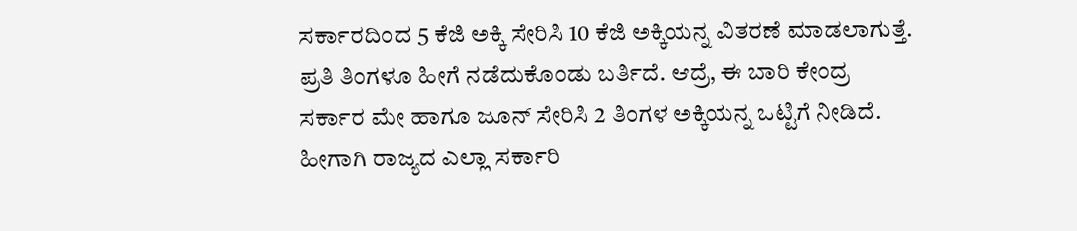ಸರ್ಕಾರದಿಂದ 5 ಕೆಜಿ ಅಕ್ಕಿ ಸೇರಿಸಿ 10 ಕೆಜಿ ಅಕ್ಕಿಯನ್ನ ವಿತರಣೆ ಮಾಡಲಾಗುತ್ತೆ. ಪ್ರತಿ ತಿಂಗಳೂ ಹೀಗೆ ನಡೆದುಕೊಂಡು ಬರ್ತಿದೆ. ಆದ್ರೆ, ಈ ಬಾರಿ ಕೇಂದ್ರ ಸರ್ಕಾರ ಮೇ ಹಾಗೂ ಜೂನ್ ಸೇರಿಸಿ 2 ತಿಂಗಳ ಅಕ್ಕಿಯನ್ನ ಒಟ್ಟಿಗೆ ನೀಡಿದೆ. ಹೀಗಾಗಿ ರಾಜ್ಯದ ಎಲ್ಲಾ ಸರ್ಕಾರಿ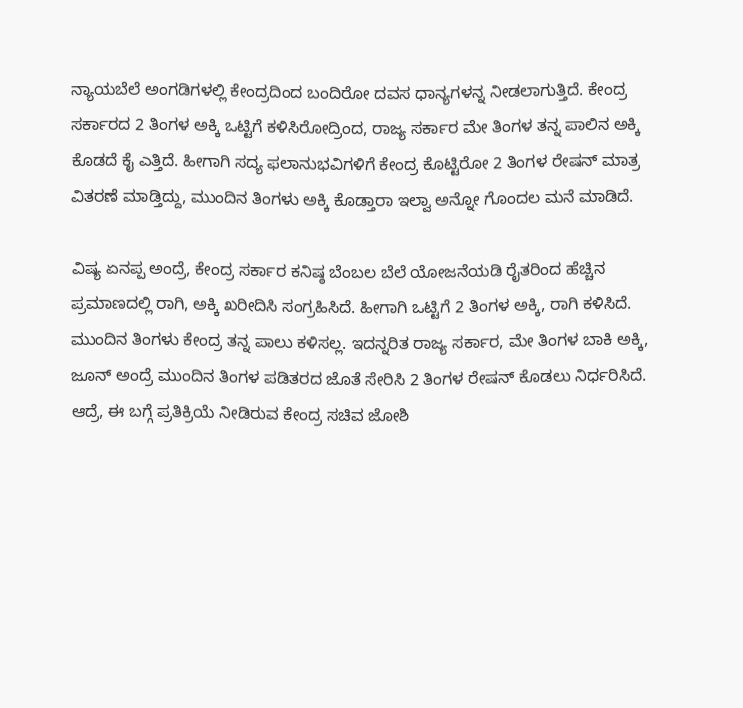ನ್ಯಾಯಬೆಲೆ ಅಂಗಡಿಗಳಲ್ಲಿ ಕೇಂದ್ರದಿಂದ ಬಂದಿರೋ ದವಸ ಧಾನ್ಯಗಳನ್ನ ನೀಡಲಾಗುತ್ತಿದೆ. ಕೇಂದ್ರ ಸರ್ಕಾರದ 2 ತಿಂಗಳ ಅಕ್ಕಿ ಒಟ್ಟಿಗೆ ಕಳಿಸಿರೋದ್ರಿಂದ, ರಾಜ್ಯ ಸರ್ಕಾರ ಮೇ ತಿಂಗಳ ತನ್ನ ಪಾಲಿನ ಅಕ್ಕಿ ಕೊಡದೆ ಕೈ ಎತ್ತಿದೆ. ಹೀಗಾಗಿ ಸದ್ಯ ಫಲಾನುಭವಿಗಳಿಗೆ ಕೇಂದ್ರ ಕೊಟ್ಟಿರೋ 2 ತಿಂಗಳ ರೇಷನ್ ಮಾತ್ರ ವಿತರಣೆ ಮಾಡ್ತಿದ್ದು, ಮುಂದಿನ ತಿಂಗಳು ಅಕ್ಕಿ ಕೊಡ್ತಾರಾ ಇಲ್ವಾ ಅನ್ನೋ ಗೊಂದಲ ಮನೆ ಮಾಡಿದೆ.

ವಿಷ್ಯ ಏನಪ್ಪ ಅಂದ್ರೆ, ಕೇಂದ್ರ ಸರ್ಕಾರ ಕನಿಷ್ಠ ಬೆಂಬಲ ಬೆಲೆ ಯೋಜನೆಯಡಿ ರೈತರಿಂದ ಹೆಚ್ಚಿನ ಪ್ರಮಾಣದಲ್ಲಿ ರಾಗಿ, ಅಕ್ಕಿ ಖರೀದಿಸಿ ಸಂಗ್ರಹಿಸಿದೆ. ಹೀಗಾಗಿ ಒಟ್ಟಿಗೆ 2 ತಿಂಗಳ ಅಕ್ಕಿ, ರಾಗಿ ಕಳಿಸಿದೆ. ಮುಂದಿನ ತಿಂಗಳು ಕೇಂದ್ರ ತನ್ನ ಪಾಲು ಕಳಿಸಲ್ಲ. ಇದನ್ನರಿತ ರಾಜ್ಯ ಸರ್ಕಾರ, ಮೇ ತಿಂಗಳ ಬಾಕಿ ಅಕ್ಕಿ, ಜೂನ್ ಅಂದ್ರೆ ಮುಂದಿನ ತಿಂಗಳ ಪಡಿತರದ ಜೊತೆ ಸೇರಿಸಿ 2 ತಿಂಗಳ ರೇಷನ್ ಕೊಡಲು ನಿರ್ಧರಿಸಿದೆ. ಆದ್ರೆ, ಈ ಬಗ್ಗೆ ಪ್ರತಿಕ್ರಿಯೆ ನೀಡಿರುವ ಕೇಂದ್ರ ಸಚಿವ ಜೋಶಿ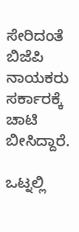ಸೇರಿದಂತೆ ಬಿಜೆಪಿ ನಾಯಕರು ಸರ್ಕಾರಕ್ಕೆ ಚಾಟಿ ಬೀಸಿದ್ದಾರೆ.

ಒಟ್ನಲ್ಲಿ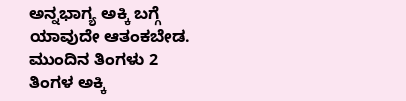ಅನ್ನಭಾಗ್ಯ ಅಕ್ಕಿ ಬಗ್ಗೆ ಯಾವುದೇ ಆತಂಕಬೇಡ. ಮುಂದಿನ ತಿಂಗಳು 2 ತಿಂಗಳ ಅಕ್ಕಿ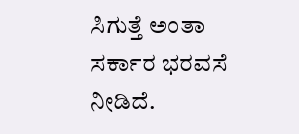ಸಿಗುತ್ತೆ ಅಂತಾ ಸರ್ಕಾರ ಭರವಸೆ ನೀಡಿದೆ.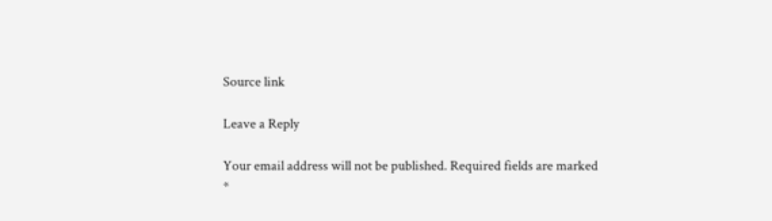Source link

Leave a Reply

Your email address will not be published. Required fields are marked *